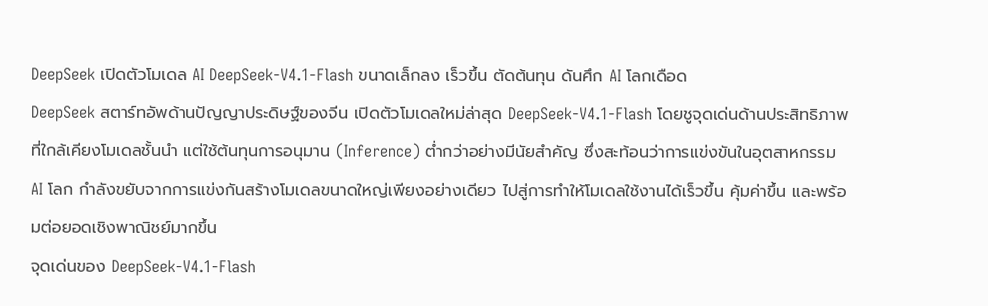DeepSeek เปิดตัวโมเดล AI DeepSeek-V4.1-Flash ขนาดเล็กลง เร็วขึ้น ตัดต้นทุน ดันศึก AI โลกเดือด
DeepSeek สตาร์ทอัพด้านปัญญาประดิษฐ์ของจีน เปิดตัวโมเดลใหม่ล่าสุด DeepSeek-V4.1-Flash โดยชูจุดเด่นด้านประสิทธิภาพที่ใกล้เคียงโมเดลชั้นนำ แต่ใช้ต้นทุนการอนุมาน (Inference) ต่ำกว่าอย่างมีนัยสำคัญ ซึ่งสะท้อนว่าการแข่งขันในอุตสาหกรรม AI โลก กำลังขยับจากการแข่งกันสร้างโมเดลขนาดใหญ่เพียงอย่างเดียว ไปสู่การทำให้โมเดลใช้งานได้เร็วขึ้น คุ้มค่าขึ้น และพร้อมต่อยอดเชิงพาณิชย์มากขึ้น
จุดเด่นของ DeepSeek-V4.1-Flash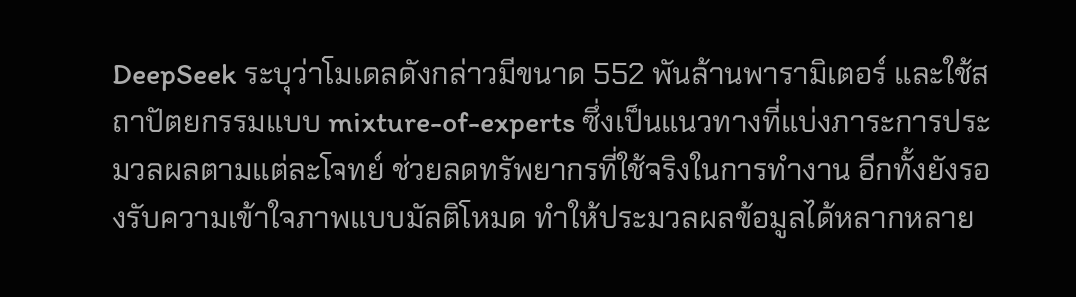DeepSeek ระบุว่าโมเดลดังกล่าวมีขนาด 552 พันล้านพารามิเตอร์ และใช้สถาปัตยกรรมแบบ mixture-of-experts ซึ่งเป็นแนวทางที่แบ่งภาระการประมวลผลตามแต่ละโจทย์ ช่วยลดทรัพยากรที่ใช้จริงในการทำงาน อีกทั้งยังรองรับความเข้าใจภาพแบบมัลติโหมด ทำให้ประมวลผลข้อมูลได้หลากหลาย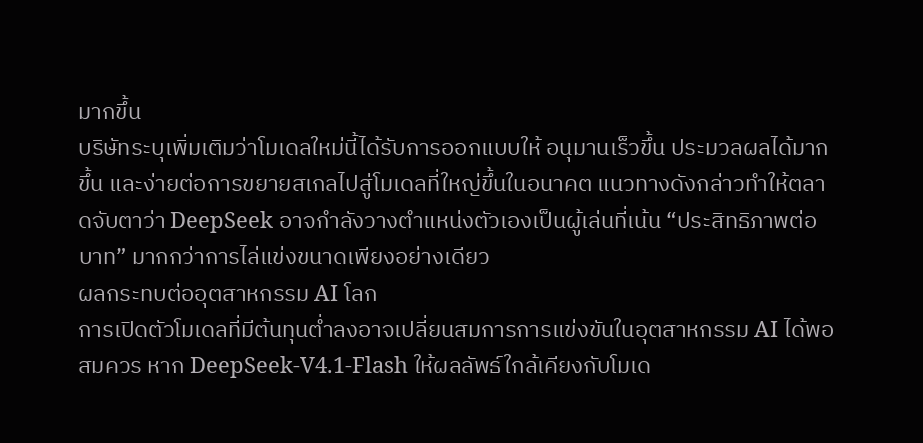มากขึ้น
บริษัทระบุเพิ่มเติมว่าโมเดลใหม่นี้ได้รับการออกแบบให้ อนุมานเร็วขึ้น ประมวลผลได้มากขึ้น และง่ายต่อการขยายสเกลไปสู่โมเดลที่ใหญ่ขึ้นในอนาคต แนวทางดังกล่าวทำให้ตลาดจับตาว่า DeepSeek อาจกำลังวางตำแหน่งตัวเองเป็นผู้เล่นที่เน้น “ประสิทธิภาพต่อบาท” มากกว่าการไล่แข่งขนาดเพียงอย่างเดียว
ผลกระทบต่ออุตสาหกรรม AI โลก
การเปิดตัวโมเดลที่มีต้นทุนต่ำลงอาจเปลี่ยนสมการการแข่งขันในอุตสาหกรรม AI ได้พอสมควร หาก DeepSeek-V4.1-Flash ให้ผลลัพธ์ใกล้เคียงกับโมเด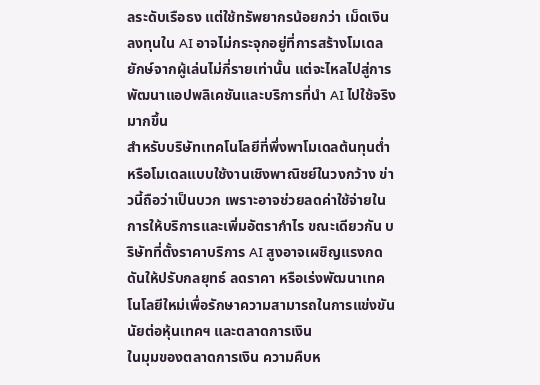ลระดับเรือธง แต่ใช้ทรัพยากรน้อยกว่า เม็ดเงินลงทุนใน AI อาจไม่กระจุกอยู่ที่การสร้างโมเดลยักษ์จากผู้เล่นไม่กี่รายเท่านั้น แต่จะไหลไปสู่การพัฒนาแอปพลิเคชันและบริการที่นำ AI ไปใช้จริงมากขึ้น
สำหรับบริษัทเทคโนโลยีที่พึ่งพาโมเดลต้นทุนต่ำหรือโมเดลแบบใช้งานเชิงพาณิชย์ในวงกว้าง ข่าวนี้ถือว่าเป็นบวก เพราะอาจช่วยลดค่าใช้จ่ายในการให้บริการและเพิ่มอัตรากำไร ขณะเดียวกัน บริษัทที่ตั้งราคาบริการ AI สูงอาจเผชิญแรงกดดันให้ปรับกลยุทธ์ ลดราคา หรือเร่งพัฒนาเทคโนโลยีใหม่เพื่อรักษาความสามารถในการแข่งขัน
นัยต่อหุ้นเทคฯ และตลาดการเงิน
ในมุมของตลาดการเงิน ความคืบห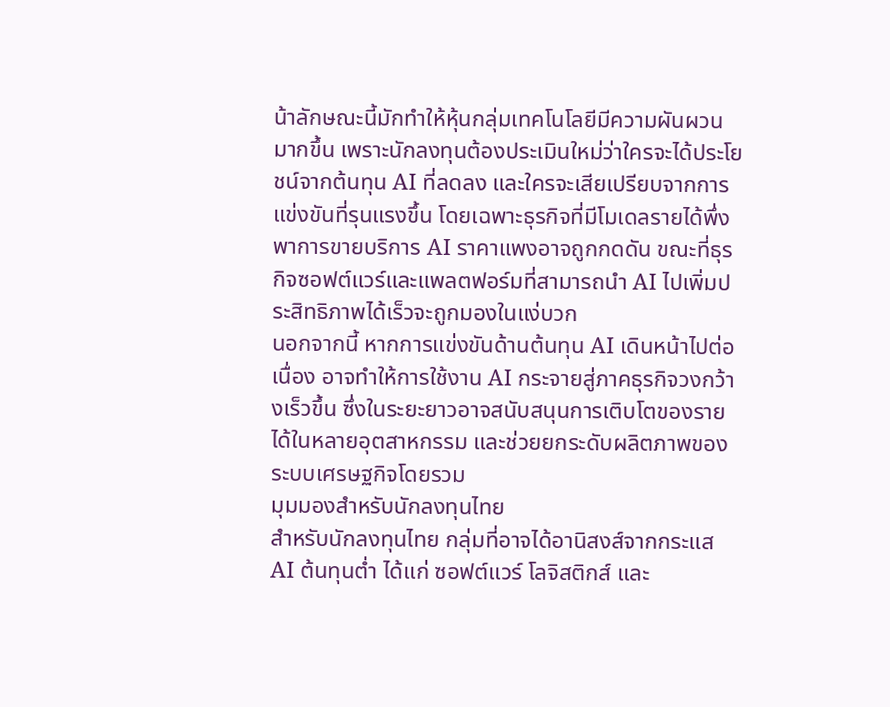น้าลักษณะนี้มักทำให้หุ้นกลุ่มเทคโนโลยีมีความผันผวนมากขึ้น เพราะนักลงทุนต้องประเมินใหม่ว่าใครจะได้ประโยชน์จากต้นทุน AI ที่ลดลง และใครจะเสียเปรียบจากการแข่งขันที่รุนแรงขึ้น โดยเฉพาะธุรกิจที่มีโมเดลรายได้พึ่งพาการขายบริการ AI ราคาแพงอาจถูกกดดัน ขณะที่ธุรกิจซอฟต์แวร์และแพลตฟอร์มที่สามารถนำ AI ไปเพิ่มประสิทธิภาพได้เร็วจะถูกมองในแง่บวก
นอกจากนี้ หากการแข่งขันด้านต้นทุน AI เดินหน้าไปต่อเนื่อง อาจทำให้การใช้งาน AI กระจายสู่ภาคธุรกิจวงกว้างเร็วขึ้น ซึ่งในระยะยาวอาจสนับสนุนการเติบโตของรายได้ในหลายอุตสาหกรรม และช่วยยกระดับผลิตภาพของระบบเศรษฐกิจโดยรวม
มุมมองสำหรับนักลงทุนไทย
สำหรับนักลงทุนไทย กลุ่มที่อาจได้อานิสงส์จากกระแส AI ต้นทุนต่ำ ได้แก่ ซอฟต์แวร์ โลจิสติกส์ และ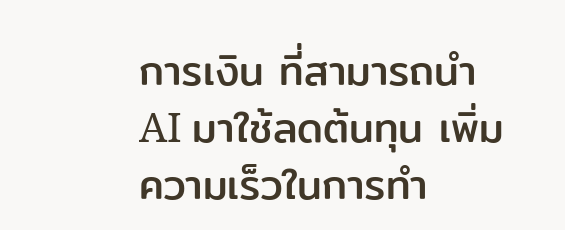การเงิน ที่สามารถนำ AI มาใช้ลดต้นทุน เพิ่มความเร็วในการทำ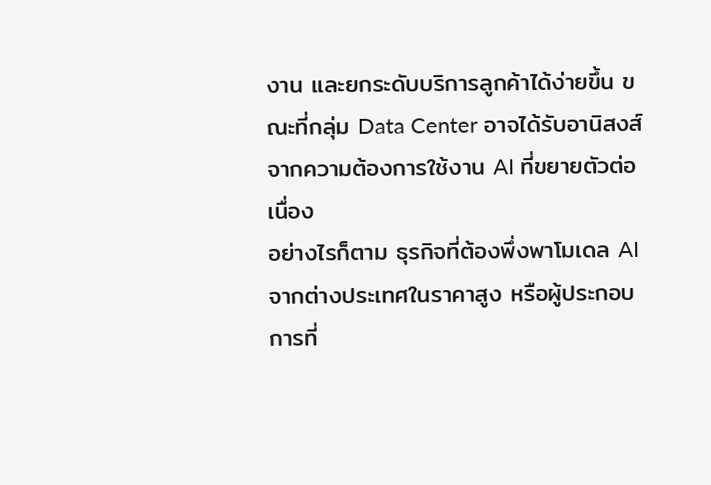งาน และยกระดับบริการลูกค้าได้ง่ายขึ้น ขณะที่กลุ่ม Data Center อาจได้รับอานิสงส์จากความต้องการใช้งาน AI ที่ขยายตัวต่อเนื่อง
อย่างไรก็ตาม ธุรกิจที่ต้องพึ่งพาโมเดล AI จากต่างประเทศในราคาสูง หรือผู้ประกอบการที่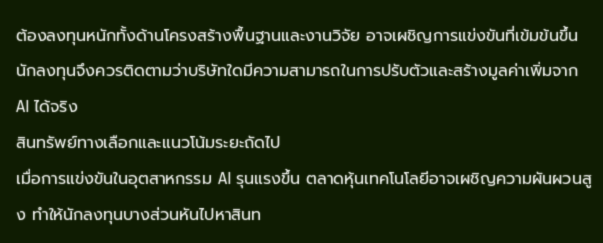ต้องลงทุนหนักทั้งด้านโครงสร้างพื้นฐานและงานวิจัย อาจเผชิญการแข่งขันที่เข้มข้นขึ้น นักลงทุนจึงควรติดตามว่าบริษัทใดมีความสามารถในการปรับตัวและสร้างมูลค่าเพิ่มจาก AI ได้จริง
สินทรัพย์ทางเลือกและแนวโน้มระยะถัดไป
เมื่อการแข่งขันในอุตสาหกรรม AI รุนแรงขึ้น ตลาดหุ้นเทคโนโลยีอาจเผชิญความผันผวนสูง ทำให้นักลงทุนบางส่วนหันไปหาสินท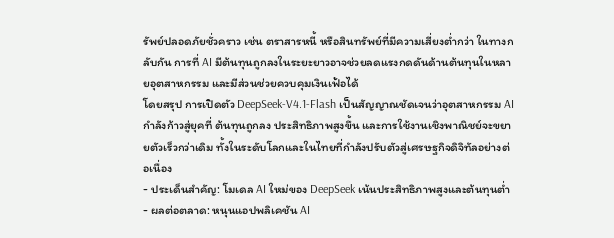รัพย์ปลอดภัยชั่วคราว เช่น ตราสารหนี้ หรือสินทรัพย์ที่มีความเสี่ยงต่ำกว่า ในทางกลับกัน การที่ AI มีต้นทุนถูกลงในระยะยาวอาจช่วยลดแรงกดดันด้านต้นทุนในหลายอุตสาหกรรม และมีส่วนช่วยควบคุมเงินเฟ้อได้
โดยสรุป การเปิดตัว DeepSeek-V4.1-Flash เป็นสัญญาณชัดเจนว่าอุตสาหกรรม AI กำลังก้าวสู่ยุคที่ ต้นทุนถูกลง ประสิทธิภาพสูงขึ้น และการใช้งานเชิงพาณิชย์จะขยายตัวเร็วกว่าเดิม ทั้งในระดับโลกและในไทยที่กำลังปรับตัวสู่เศรษฐกิจดิจิทัลอย่างต่อเนื่อง
- ประเด็นสำคัญ: โมเดล AI ใหม่ของ DeepSeek เน้นประสิทธิภาพสูงและต้นทุนต่ำ
- ผลต่อตลาด: หนุนแอปพลิเคชัน AI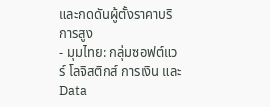และกดดันผู้ตั้งราคาบริการสูง
- มุมไทย: กลุ่มซอฟต์แวร์ โลจิสติกส์ การเงิน และ Data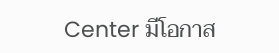Center มีโอกาส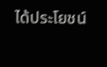ได้ประโยชน์